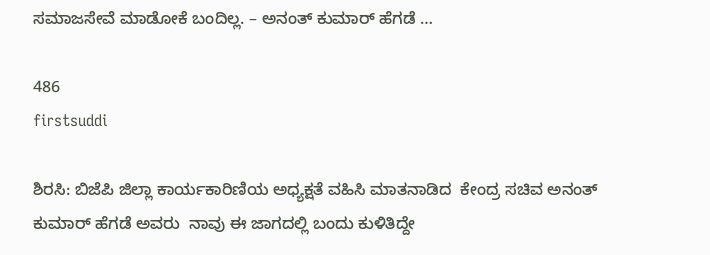ಸಮಾಜಸೇವೆ ಮಾಡೋಕೆ ಬಂದಿಲ್ಲ. – ಅನಂತ್‌ ಕುಮಾರ್‌ ಹೆಗಡೆ …

486
firstsuddi

ಶಿರಸಿ: ಬಿಜೆಪಿ ಜಿಲ್ಲಾ ಕಾರ್ಯಕಾರಿಣಿಯ ಅಧ್ಯಕ್ಷತೆ ವಹಿಸಿ ಮಾತನಾಡಿದ  ಕೇಂದ್ರ ಸಚಿವ ಅನಂತ್‌ ಕುಮಾರ್‌ ಹೆಗಡೆ ಅವರು  ನಾವು ಈ ಜಾಗದಲ್ಲಿ ಬಂದು ಕುಳಿತಿದ್ದೇ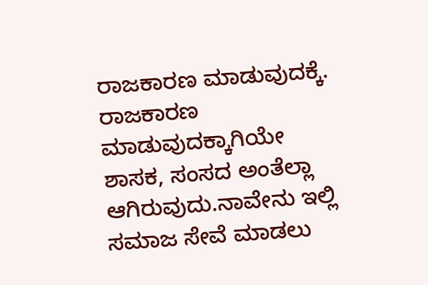ರಾಜಕಾರಣ ಮಾಡುವುದಕ್ಕೆ. ರಾಜಕಾರಣ ಮಾಡುವುದಕ್ಕಾಗಿಯೇ ಶಾಸಕ, ಸಂಸದ ಅಂತೆಲ್ಲಾ ಆಗಿರುವುದು.ನಾವೇನು ಇಲ್ಲಿ ಸಮಾಜ ಸೇವೆ ಮಾಡಲು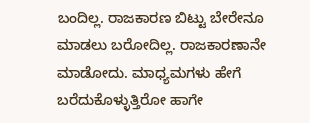ಬಂದಿಲ್ಲ. ರಾಜಕಾರಣ ಬಿಟ್ಟು ಬೇರೇನೂ ಮಾಡಲು ಬರೋದಿಲ್ಲ. ರಾಜಕಾರಣಾನೇ ಮಾಡೋದು. ಮಾಧ್ಯಮಗಳು ಹೇಗೆ ಬರೆದುಕೊಳ್ಳುತ್ತಿರೋ ಹಾಗೇ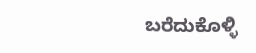ಬರೆದುಕೊಳ್ಳಿ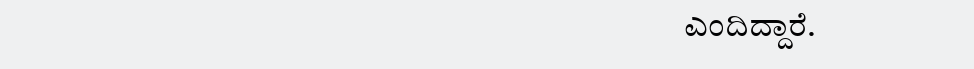ಎಂದಿದ್ದಾರೆ.